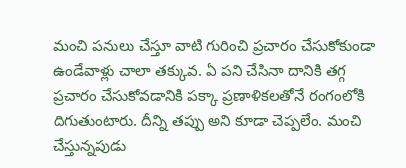మంచి పనులు చేస్తూ వాటి గురించి ప్రచారం చేసుకోకుండా ఉండేవాళ్లు చాలా తక్కువ. ఏ పని చేసినా దానికి తగ్గ ప్రచారం చేసుకోవడానికి పక్కా ప్రణాళికలతోనే రంగంలోకి దిగుతుంటారు. దీన్ని తప్పు అని కూడా చెప్పలేం. మంచి చేస్తున్నపుడు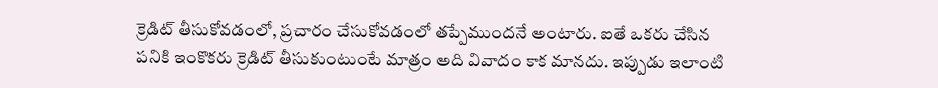క్రెడిట్ తీసుకోవడంలో, ప్రచారం చేసుకోవడంలో తప్పేముందనే అంటారు. ఐతే ఒకరు చేసిన పనికి ఇంకొకరు క్రెడిట్ తీసుకుంటుంటే మాత్రం అది వివాదం కాక మానదు. ఇప్పుడు ఇలాంటి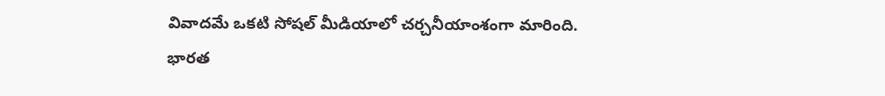వివాదమే ఒకటి సోషల్ మీడియాలో చర్చనీయాంశంగా మారింది.
భారత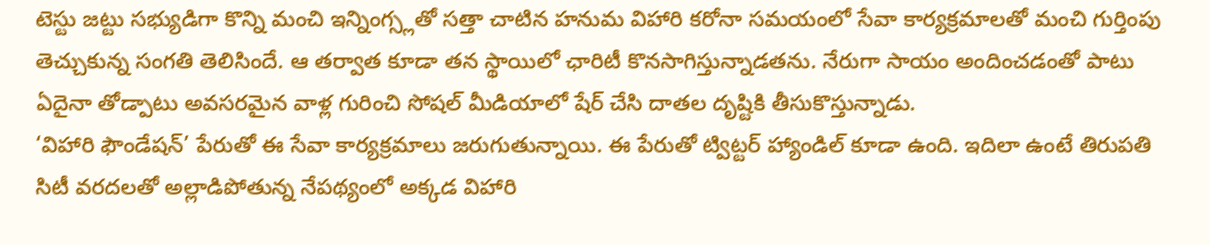టెస్టు జట్టు సభ్యుడిగా కొన్ని మంచి ఇన్నింగ్స్లతో సత్తా చాటిన హనుమ విహారి కరోనా సమయంలో సేవా కార్యక్రమాలతో మంచి గుర్తింపు తెచ్చుకున్న సంగతి తెలిసిందే. ఆ తర్వాత కూడా తన స్థాయిలో ఛారిటీ కొనసాగిస్తున్నాడతను. నేరుగా సాయం అందించడంతో పాటు ఏదైనా తోడ్పాటు అవసరమైన వాళ్ల గురించి సోషల్ మీడియాలో షేర్ చేసి దాతల దృష్టికి తీసుకొస్తున్నాడు.
‘విహారి ఫౌండేషన్’ పేరుతో ఈ సేవా కార్యక్రమాలు జరుగుతున్నాయి. ఈ పేరుతో ట్విట్టర్ హ్యాండిల్ కూడా ఉంది. ఇదిలా ఉంటే తిరుపతి సిటీ వరదలతో అల్లాడిపోతున్న నేపథ్యంలో అక్కడ విహారి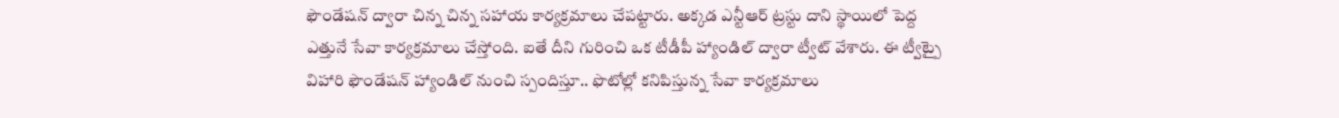ఫౌండేషన్ ద్వారా చిన్న చిన్న సహాయ కార్యక్రమాలు చేపట్టారు. అక్కడ ఎన్టీఆర్ ట్రస్టు దాని స్థాయిలో పెద్ద ఎత్తునే సేవా కార్యక్రమాలు చేస్తోంది. ఐతే దీని గురించి ఒక టీడీపీ హ్యాండిల్ ద్వారా ట్వీట్ వేశారు. ఈ ట్వీట్పై విహారి ఫౌండేషన్ హ్యాండిల్ నుంచి స్పందిస్తూ.. ఫొటోల్లో కనిపిస్తున్న సేవా కార్యక్రమాలు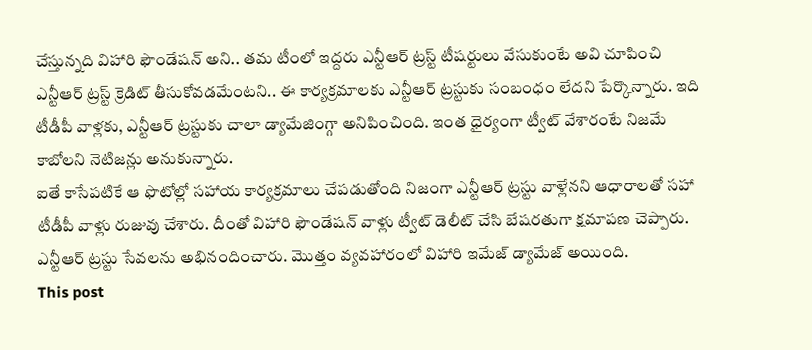చేస్తున్నది విహారి ఫౌండేషన్ అని.. తమ టీంలో ఇద్దరు ఎన్టీఆర్ ట్రస్ట్ టీషర్టులు వేసుకుంటే అవి చూపించి ఎన్టీఆర్ ట్రస్ట్ క్రెడిట్ తీసుకోవడమేంటని.. ఈ కార్యక్రమాలకు ఎన్టీఆర్ ట్రస్టుకు సంబంధం లేదని పేర్కొన్నారు. ఇది టీడీపీ వాళ్లకు, ఎన్టీఆర్ ట్రస్టుకు చాలా డ్యామేజింగ్గా అనిపించింది. ఇంత ధైర్యంగా ట్వీట్ వేశారంటే నిజమే కాబోలని నెటిజన్లు అనుకున్నారు.
ఐతే కాసేపటికే ఆ ఫొటోల్లో సహాయ కార్యక్రమాలు చేపడుతోంది నిజంగా ఎన్టీఆర్ ట్రస్టు వాళ్లేనని ఆధారాలతో సహా టీడీపీ వాళ్లు రుజువు చేశారు. దీంతో విహారి ఫౌండేషన్ వాళ్లు ట్వీట్ డెలీట్ చేసి బేషరతుగా క్షమాపణ చెప్పారు. ఎన్టీఆర్ ట్రస్టు సేవలను అభినందించారు. మొత్తం వ్యవహారంలో విహారి ఇమేజ్ డ్యామేజ్ అయింది.
This post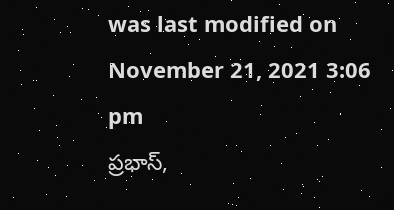was last modified on November 21, 2021 3:06 pm
ప్రభాస్,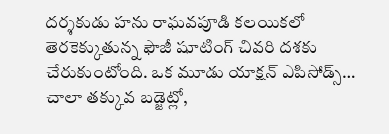దర్శకుడు హను రాఘవపూడి కలయికలో తెరకెక్కుతున్న ఫౌజీ షూటింగ్ చివరి దశకు చేరుకుంటోంది. ఒక మూడు యాక్షన్ ఎపిసోడ్స్…
చాలా తక్కువ బడ్జెట్లో,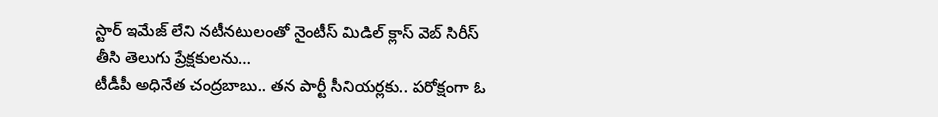స్టార్ ఇమేజ్ లేని నటీనటులంతో నైంటీస్ మిడిల్ క్లాస్ వెబ్ సిరీస్ తీసి తెలుగు ప్రేక్షకులను…
టీడీపీ అధినేత చంద్రబాబు.. తన పార్టీ సీనియర్లకు.. పరోక్షంగా ఓ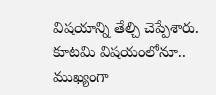విషయాన్ని తేల్చి చెప్పేశారు. కూటమి విషయంలోనూ.. ముఖ్యంగా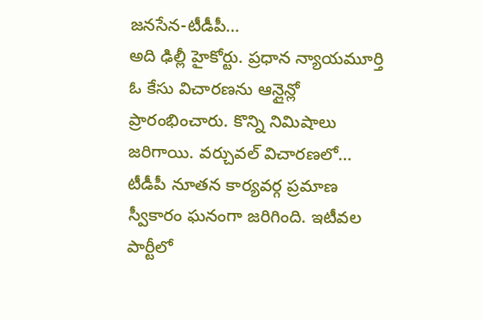జనసేన-టీడీపీ…
అది ఢిల్లీ హైకోర్టు. ప్రధాన న్యాయమూర్తి ఓ కేసు విచారణను ఆన్లైన్లో ప్రారంభించారు. కొన్ని నిమిషాలు జరిగాయి. వర్చువల్ విచారణలో…
టీడీపీ నూతన కార్యవర్గ ప్రమాణ స్వీకారం ఘనంగా జరిగింది. ఇటీవల పార్టీలో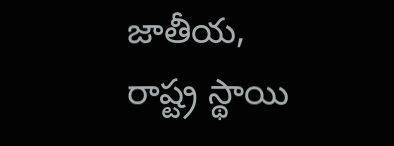జాతీయ, రాష్ట్ర స్థాయి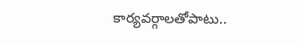కార్యవర్గాలతోపాటు..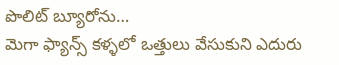పొలిట్ బ్యూరోను…
మెగా ఫ్యాన్స్ కళ్ళలో ఒత్తులు వేసుకుని ఎదురు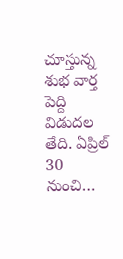చూస్తున్న శుభ వార్త పెద్ది విడుదల తేది. ఏప్రిల్ 30 నుంచి…